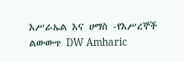እሥራኤል እና ሀማስ -የእሥረኞች ልውውጥ DW Amharic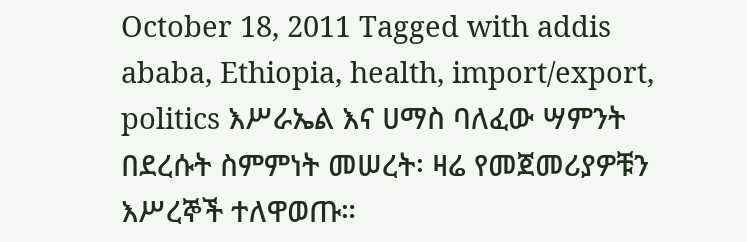October 18, 2011 Tagged with addis ababa, Ethiopia, health, import/export, politics እሥራኤል እና ሀማስ ባለፈው ሣምንት በደረሱት ስምምነት መሠረት፡ ዛሬ የመጀመሪያዎቹን እሥረኞች ተለዋወጡ።